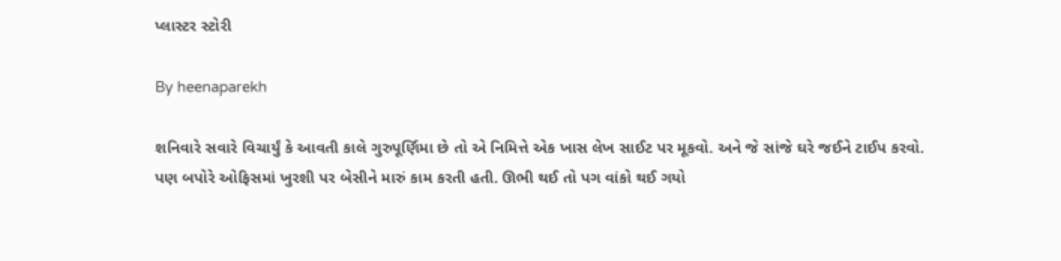પ્લાસ્ટર સ્ટોરી

By heenaparekh

શનિવારે સવારે વિચાર્યું કે આવતી કાલે ગુરુપૂર્ણિમા છે તો એ નિમિત્તે એક ખાસ લેખ સાઈટ પર મૂકવો. અને જે સાંજે ઘરે જઈને ટાઈપ કરવો. પણ બપોરે ઓફિસમાં ખુરશી પર બેસીને મારું કામ કરતી હતી. ઊભી થઈ તો પગ વાંકો થઈ ગયો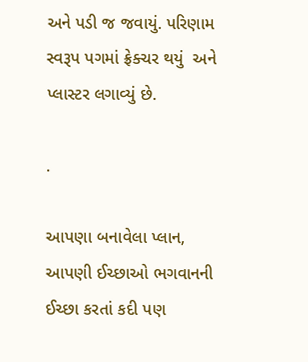અને પડી જ જવાયું. પરિણામ સ્વરૂપ પગમાં ફ્રેક્ચર થયું  અને પ્લાસ્ટર લગાવ્યું છે.

.

આપણા બનાવેલા પ્લાન, આપણી ઈચ્છાઓ ભગવાનની ઈચ્છા કરતાં કદી પણ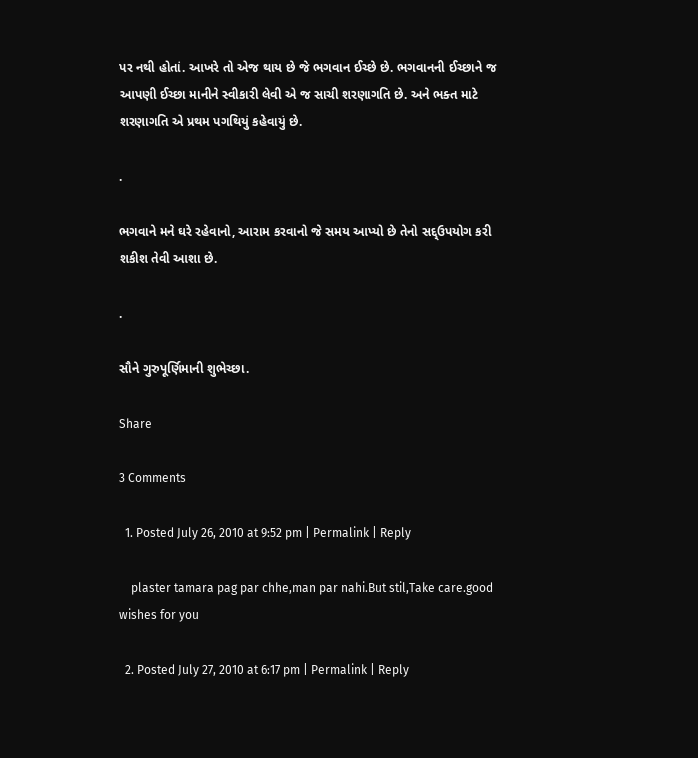પર નથી હોતાં. આખરે તો એજ થાય છે જે ભગવાન ઈચ્છે છે. ભગવાનની ઈચ્છાને જ આપણી ઈચ્છા માનીને સ્વીકારી લેવી એ જ સાચી શરણાગતિ છે. અને ભક્ત માટે શરણાગતિ એ પ્રથમ પગથિયું કહેવાયું છે.

.

ભગવાને મને ઘરે રહેવાનો, આરામ કરવાનો જે સમય આપ્યો છે તેનો સદ્દ્ઉપયોગ કરી શકીશ તેવી આશા છે.

.

સૌને ગુરુપૂર્ણિમાની શુભેચ્છા.

Share

3 Comments

  1. Posted July 26, 2010 at 9:52 pm | Permalink | Reply

    plaster tamara pag par chhe,man par nahi.But stil,Take care.good wishes for you

  2. Posted July 27, 2010 at 6:17 pm | Permalink | Reply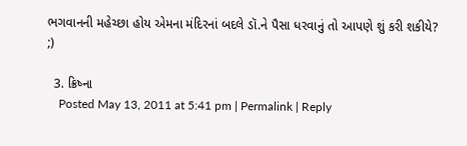ભગવાનની મહેચ્છા હોય એમના મંદિરનાં બદલે ડૉ.ને પૈસા ધરવાનું તો આપણે શું કરી શકીયે? ;)

  3. ક્રિષ્ના
    Posted May 13, 2011 at 5:41 pm | Permalink | Reply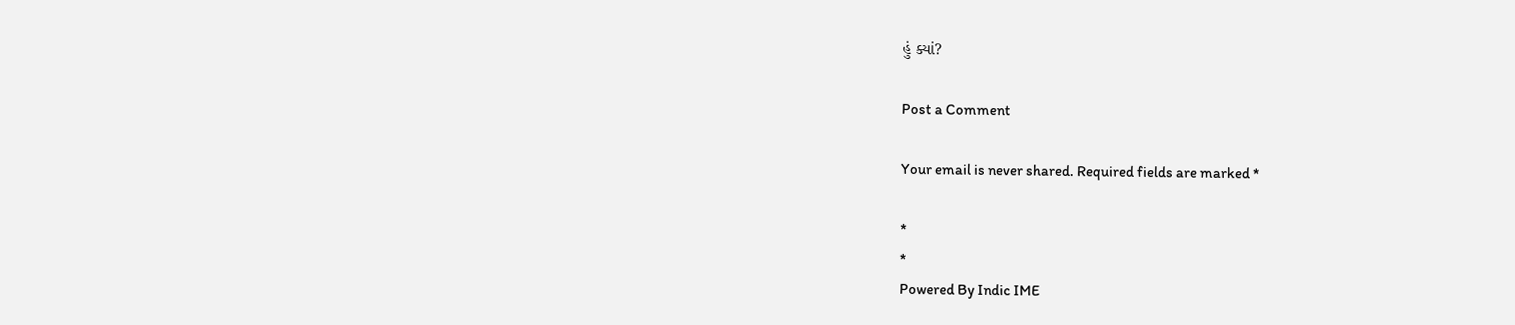હું ક્યાં?

Post a Comment

Your email is never shared. Required fields are marked *

*
*
Powered By Indic IME